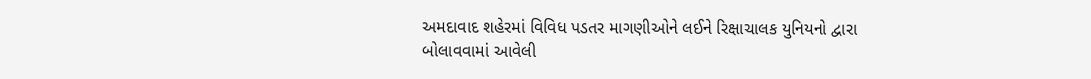અમદાવાદ શહેરમાં વિવિધ પડતર માગણીઓને લઈને રિક્ષાચાલક યુનિયનો દ્વારા બોલાવવામાં આવેલી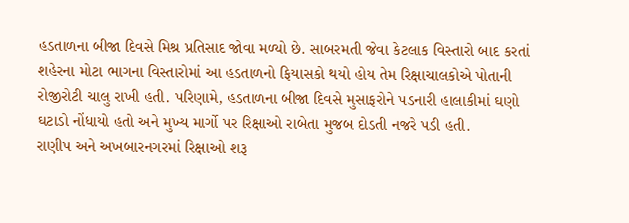હડતાળના બીજા દિવસે મિશ્ર પ્રતિસાદ જોવા મળ્યો છે. સાબરમતી જેવા કેટલાક વિસ્તારો બાદ કરતાં શહેરના મોટા ભાગના વિસ્તારોમાં આ હડતાળનો ફિયાસકો થયો હોય તેમ રિક્ષાચાલકોએ પોતાની રોજીરોટી ચાલુ રાખી હતી. પરિણામે, હડતાળના બીજા દિવસે મુસાફરોને પડનારી હાલાકીમાં ઘણો ઘટાડો નોંધાયો હતો અને મુખ્ય માર્ગો પર રિક્ષાઓ રાબેતા મુજબ દોડતી નજરે પડી હતી.
રાણીપ અને અખબારનગરમાં રિક્ષાઓ શરૂ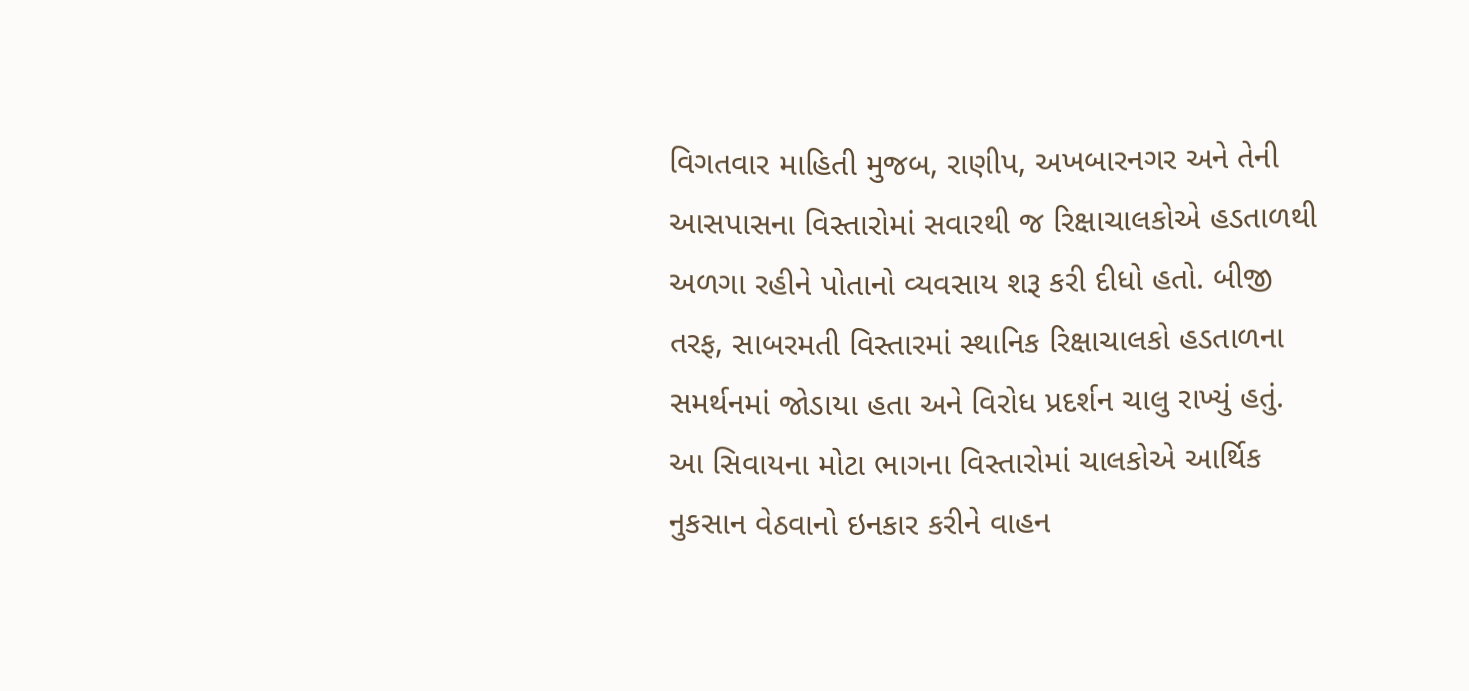વિગતવાર માહિતી મુજબ, રાણીપ, અખબારનગર અને તેની આસપાસના વિસ્તારોમાં સવારથી જ રિક્ષાચાલકોએ હડતાળથી અળગા રહીને પોતાનો વ્યવસાય શરૂ કરી દીધો હતો. બીજી તરફ, સાબરમતી વિસ્તારમાં સ્થાનિક રિક્ષાચાલકો હડતાળના સમર્થનમાં જોડાયા હતા અને વિરોધ પ્રદર્શન ચાલુ રાખ્યું હતું. આ સિવાયના મોટા ભાગના વિસ્તારોમાં ચાલકોએ આર્થિક નુકસાન વેઠવાનો ઇનકાર કરીને વાહન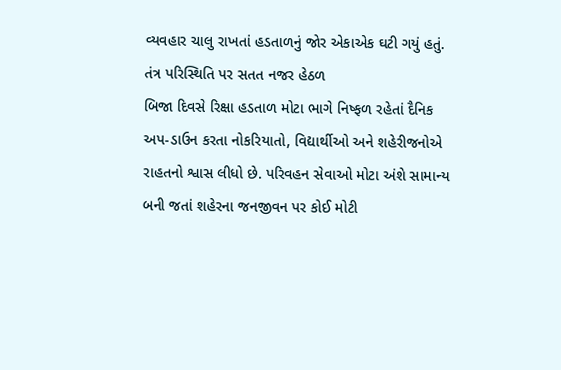વ્યવહાર ચાલુ રાખતાં હડતાળનું જોર એકાએક ઘટી ગયું હતું.
તંત્ર પરિસ્થિતિ પર સતત નજર હેઠળ
બિજા દિવસે રિક્ષા હડતાળ મોટા ભાગે નિષ્ફળ રહેતાં દૈનિક અપ-ડાઉન કરતા નોકરિયાતો, વિદ્યાર્થીઓ અને શહેરીજનોએ રાહતનો શ્વાસ લીધો છે. પરિવહન સેવાઓ મોટા અંશે સામાન્ય બની જતાં શહેરના જનજીવન પર કોઈ મોટી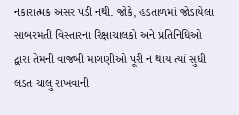નકારાત્મક અસર પડી નથી. જોકે, હડતાળમાં જોડાયેલા સાબરમતી વિસ્તારના રિક્ષાચાલકો અને પ્રતિનિધિઓ દ્વારા તેમની વાજબી માગણીઓ પૂરી ન થાય ત્યાં સુધી લડત ચાલુ રાખવાની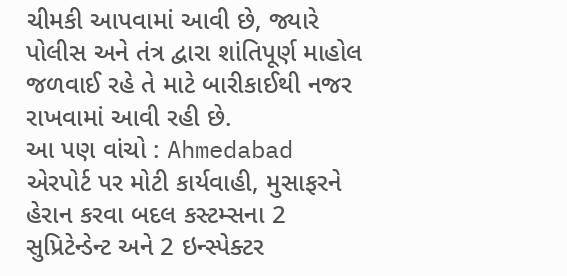ચીમકી આપવામાં આવી છે, જ્યારે પોલીસ અને તંત્ર દ્વારા શાંતિપૂર્ણ માહોલ જળવાઈ રહે તે માટે બારીકાઈથી નજર રાખવામાં આવી રહી છે.
આ પણ વાંચો : Ahmedabad એરપોર્ટ પર મોટી કાર્યવાહી, મુસાફરને હેરાન કરવા બદલ કસ્ટમ્સના 2 સુપ્રિટેન્ડેન્ટ અને 2 ઇન્સ્પેક્ટર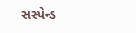સસ્પેન્ડ